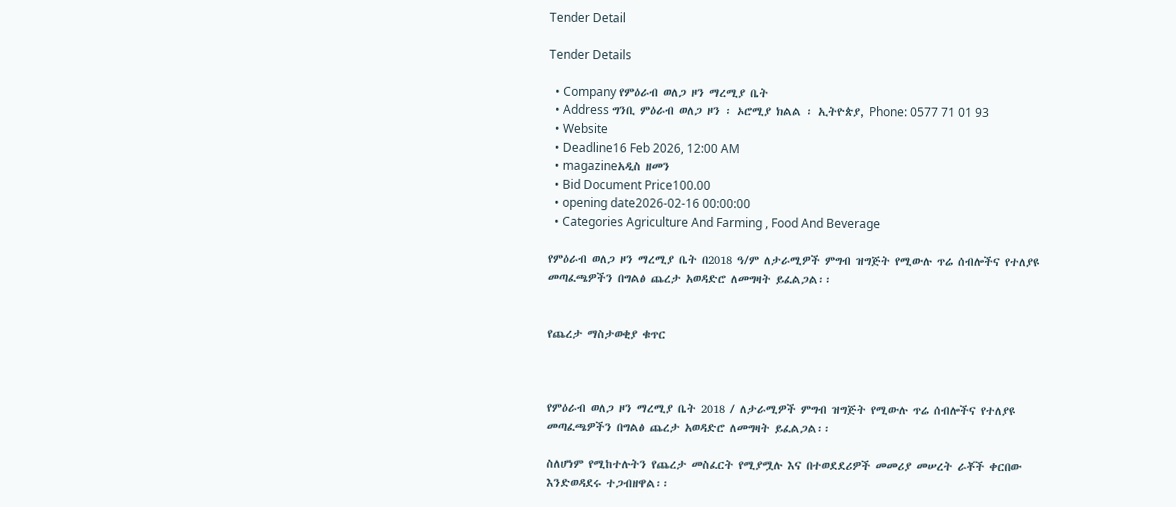Tender Detail

Tender Details

  • Company የምዕራብ ወለጋ ዞን ማረሚያ ቤት
  • Address ግንቢ ምዕራብ ወለጋ ዞን ፡ ኦሮሚያ ክልል ፡ ኢትዮጵያ, Phone: 0577 71 01 93
  • Website
  • Deadline16 Feb 2026, 12:00 AM
  • magazineአዲስ ዘመን
  • Bid Document Price100.00
  • opening date2026-02-16 00:00:00
  • Categories Agriculture And Farming , Food And Beverage

የምዕራብ ወለጋ ዞን ማረሚያ ቤት በ2018 ዓ/ም ለታራሚዎች ምግብ ዝግጅት የሚውሉ ጥሬ ሰብሎችና የተለያዩ መጣፈጫዎችን በግልፅ ጨረታ አወዳድሮ ለመግዛት ይፈልጋል፡፡


የጨረታ ማስታወቂያ ቁጥር



የምዕራብ ወለጋ ዞን ማረሚያ ቤት 2018 / ለታራሚዎች ምግብ ዝግጅት የሚውሉ ጥሬ ሰብሎችና የተለያዩ መጣፈጫዎችን በግልፅ ጨረታ አወዳድሮ ለመግዛት ይፈልጋል፡፡

ስለሆነም የሚከተሉትን የጨረታ መስፈርት የሚያሟሉ እና በተወደደሪዎች መመሪያ መሠረት ራቾች ቀርበው እንድወዳደሩ ተጋብዘዋል፡፡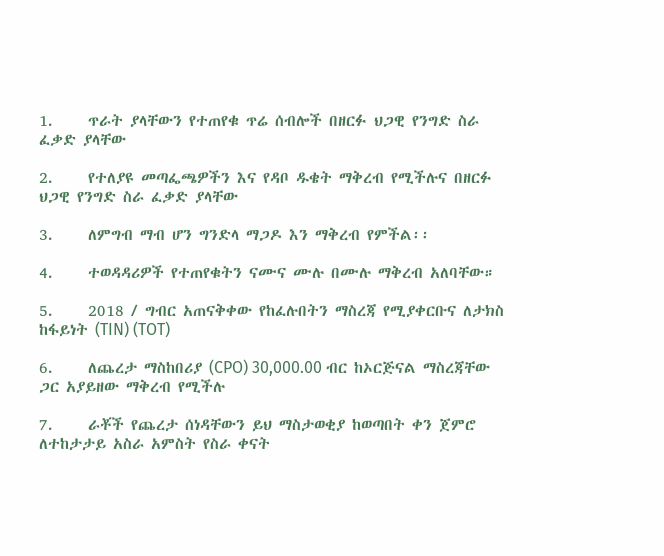1.     ጥራት ያላቸውን የተጠየቁ ጥሬ ሰብሎች በዘርፉ ህጋዊ የንግድ ስራ ፈቃድ ያላቸው

2.     የተለያዩ መጣፌጫዎችን እና የዳቦ ዱቄት ማቅረብ የሚችሉና በዘርፉ ህጋዊ የንግድ ስራ ፈቃድ ያላቸው

3.     ለምግብ ማብ ሆን ግንድላ ማጋዶ እን ማቅረብ የምችል፡፡

4.     ተወዳዳሪዎች የተጠየቁትን ናሙና ሙሉ በሙሉ ማቅረብ አለባቸው።

5.     2018 / ግብር አጠናቅቀው የከፈሉበትን ማስረጃ የሚያቀርቡና ለታክስ ከፋይነት (TIN) (TOT)

6.     ለጨረታ ማስከበሪያ (CPO) 30,000.00 ብር ከኦርጅናል ማስረጃቸው ጋር አያይዘው ማቅረብ የሚችሉ

7.     ራቾች የጨረታ ሰነዳቸውን ይህ ማስታወቂያ ከወጣበት ቀን ጀምሮ ለተከታታይ አስራ አምስት የስራ ቀናት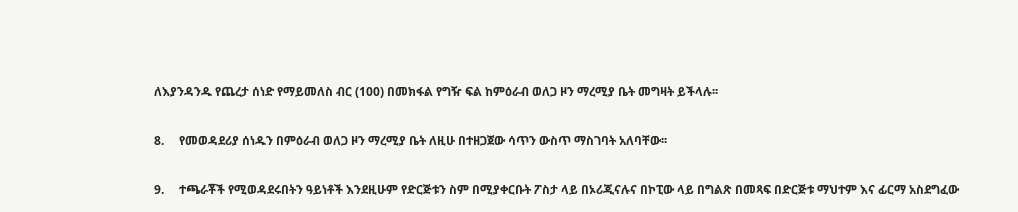ለእያንዳንዱ የጨረታ ሰነድ የማይመለስ ብር (100) በመክፋል የግዥ ፍል ከምዕራብ ወለጋ ዞን ማረሚያ ቤት መግዛት ይችላሉ፡፡

8.     የመወዳደሪያ ሰነዱን በምዕራብ ወለጋ ዞን ማረሚያ ቤት ለዚሁ በተዘጋጀው ሳጥን ውስጥ ማስገባት አለባቸው፡፡

9.     ተጫራቾች የሚወዳደሩበትን ዓይነቶች እንደዚሁም የድርጅቱን ስም በሚያቀርቡት ፖስታ ላይ በኦሪጂናሉና በኮፒው ላይ በግልጽ በመጻፍ በድርጅቱ ማህተም እና ፊርማ አስደግፈው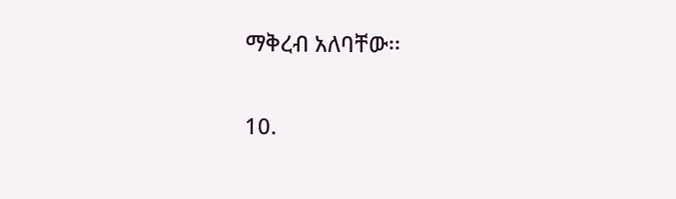ማቅረብ አለባቸው፡፡

10.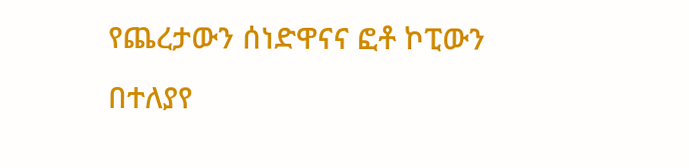የጨረታውን ሰነድዋናና ፎቶ ኮፒውን በተለያየ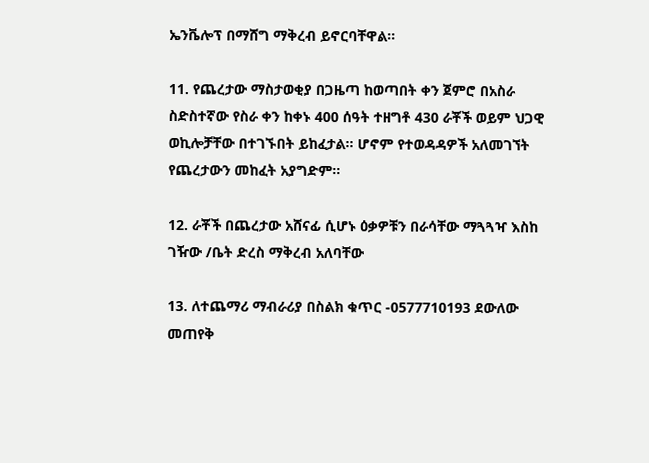ኤንቬሎፕ በማሸግ ማቅረብ ይኖርባቸዋል፡፡

11. የጨረታው ማስታወቂያ በጋዜጣ ከወጣበት ቀን ጀምሮ በአስራ ስድስተኛው የስራ ቀን ከቀኑ 400 ሰዓት ተዘግቶ 430 ራቾች ወይም ህጋዊ ወኪሎቻቸው በተገኙበት ይከፈታል፡፡ ሆኖም የተወዳዳዎች አለመገኘት የጨረታውን መከፈት አያግድም፡፡

12. ራቾች በጨረታው አሸናፊ ሲሆኑ ዕቃዎቹን በራሳቸው ማጓጓዣ እስከ ገዥው /ቤት ድረስ ማቅረብ አለባቸው

13. ለተጨማሪ ማብራሪያ በስልክ ቁጥር -0577710193 ደውለው መጠየቅ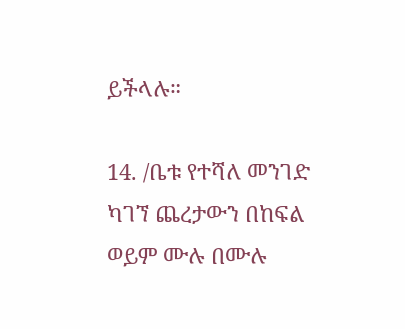ይችላሉ።

14. /ቤቱ የተሻለ መንገድ ካገኘ ጨረታውን በከፍል ወይም ሙሉ በሙሉ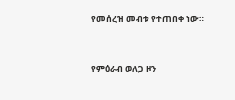የመሰረዝ መብቱ የተጠበቀ ነው።



የምዕራብ ወለጋ ዞን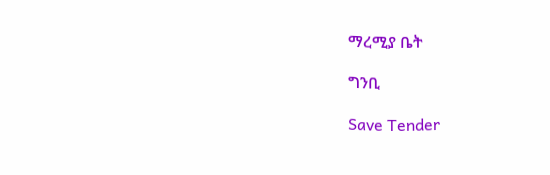ማረሚያ ቤት

ግንቢ

Save Tender